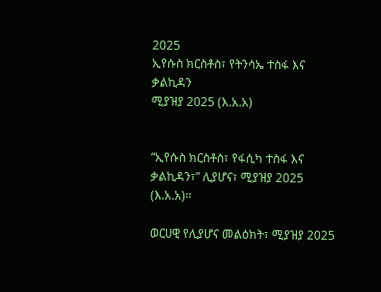2025
ኢየሱስ ክርስቶስ፣ የትንሳኤ ተስፋ እና ቃልኪዳን
ሚያዝያ 2025 (እ.አ.አ)


“ኢየሱስ ክርስቶስ፣ የፋሲካ ተስፋ እና ቃልኪዳን፣” ሊያሆና፣ ሚያዝያ 2025 (እ.አ.አ)።

ወርሀዊ የሊያሆና መልዕክት፣ ሚያዝያ 2025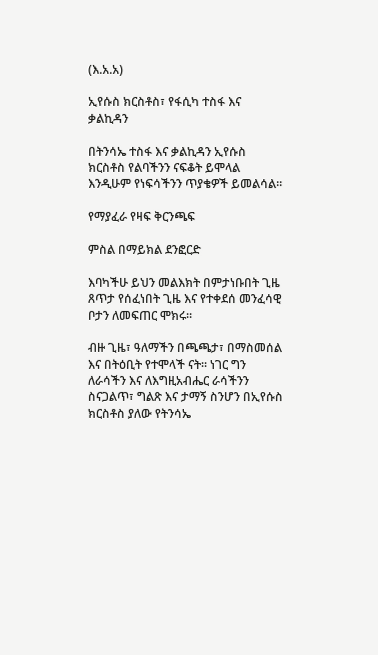(እ.አ.አ)

ኢየሱስ ክርስቶስ፣ የፋሲካ ተስፋ እና ቃልኪዳን

በትንሳኤ ተስፋ እና ቃልኪዳን ኢየሱስ ክርስቶስ የልባችንን ናፍቆት ይሞላል እንዲሁም የነፍሳችንን ጥያቄዎች ይመልሳል።

የማያፈራ የዛፍ ቅርንጫፍ

ምስል በማይክል ደንፎርድ

እባካችሁ ይህን መልእክት በምታነቡበት ጊዜ ጸጥታ የሰፈነበት ጊዜ እና የተቀደሰ መንፈሳዊ ቦታን ለመፍጠር ሞክሩ።

ብዙ ጊዜ፣ ዓለማችን በጫጫታ፣ በማስመሰል እና በትዕቢት የተሞላች ናት። ነገር ግን ለራሳችን እና ለእግዚአብሔር ራሳችንን ስናጋልጥ፣ ግልጽ እና ታማኝ ስንሆን በኢየሱስ ክርስቶስ ያለው የትንሳኤ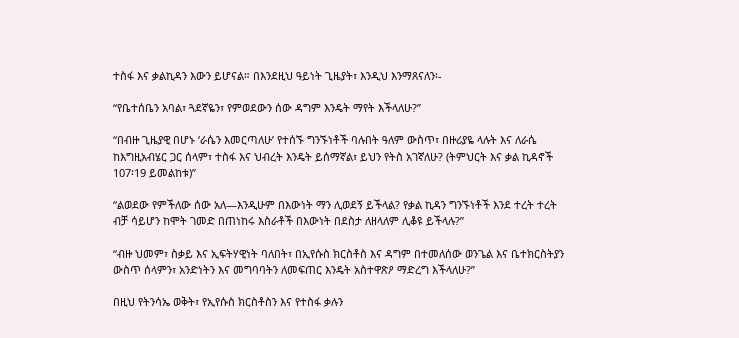ተስፋ እና ቃልኪዳን እውን ይሆናል። በእንደዚህ ዓይነት ጊዜያት፣ እንዲህ እንማጸናለን፡-

“የቤተሰቤን አባል፣ ጓደኛዬን፣ የምወደውን ሰው ዳግም እንዴት ማየት እችላለሁ?”

“በብዙ ጊዜያዊ በሆኑ ‘ራሴን እመርጣለሁ’ የተሰኙ ግንኙነቶች ባሉበት ዓለም ውስጥ፣ በዙሪያዬ ላሉት እና ለራሴ ከእግዚአብሄር ጋር ሰላም፣ ተስፋ እና ህብረት እንዴት ይሰማኛል፣ ይህን የትስ አገኛለሁ? (ትምህርት እና ቃል ኪዳኖች 107፡19 ይመልከቱ)”

“ልወደው የምችለው ሰው አለ—እንዲሁም በእውነት ማን ሊወደኝ ይችላል? የቃል ኪዳን ግንኙነቶች እንደ ተረት ተረት ብቻ ሳይሆን ከሞት ገመድ በጠነከሩ እስራቶች በእውነት በደስታ ለዘላለም ሊቆዩ ይችላሉ?”

“ብዙ ህመም፣ ስቃይ እና ኢፍትሃዊነት ባለበት፣ በኢየሱስ ክርስቶስ እና ዳግም በተመለሰው ወንጌል እና ቤተክርስትያን ውስጥ ሰላምን፣ አንድነትን እና መግባባትን ለመፍጠር እንዴት አስተዋጽዖ ማድረግ እችላለሁ?”

በዚህ የትንሳኤ ወቅት፣ የኢየሱስ ክርስቶስን እና የተስፋ ቃሉን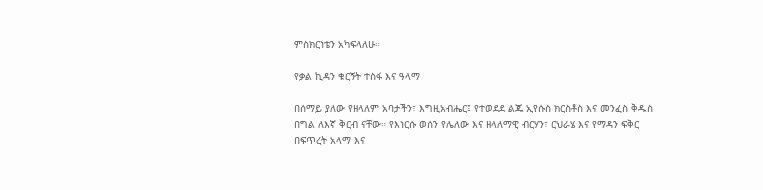ምስክርነቴን አካፍላለሁ።

የቃል ኪዳን ቁርኝት ተስፋ እና ዓላማ

በሰማይ ያለው የዘላለም አባታችን፣ እግዚአብሔር፤ የተወደደ ልጁ ኢየሱስ ክርስቶስ እና መንፈስ ቅዱስ በግል ለእኛ ቅርብ ናቸው። የእነርሱ ወሰን የሌለው እና ዘላለማዊ ብርሃን፣ ርህራሄ እና የማዳን ፍቅር በፍጥረት አላማ እና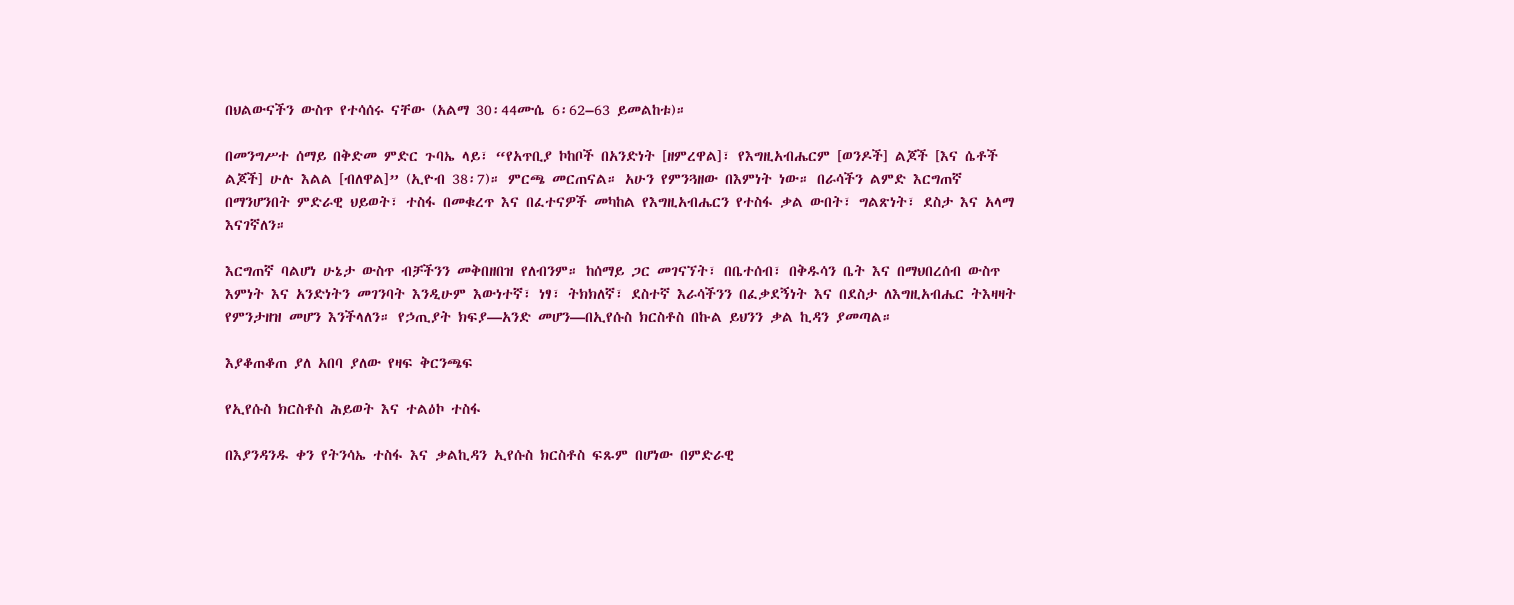በህልውናችን ውስጥ የተሳሰሩ ናቸው (አልማ 30፡44ሙሴ 6፡62–63 ይመልከቱ)።

በመንግሥተ ሰማይ በቅድመ ምድር ጉባኤ ላይ፣ “የአጥቢያ ኮከቦች በአንድነት [ዘምረዋል]፣ የእግዚአብሔርም [ወንዶች] ልጆች [እና ሴቶች ልጆች] ሁሉ እልል [ብለዋል]” (ኢዮብ 38፡7)። ምርጫ መርጠናል። አሁን የምንጓዘው በእምነት ነው። በራሳችን ልምድ እርግጠኛ በማንሆንበት ምድራዊ ህይወት፣ ተስፋ በመቁረጥ እና በፈተናዎች መካከል የእግዚአብሔርን የተስፋ ቃል ውበት፣ ግልጽነት፣ ደስታ እና አላማ እናገኛለን።

እርግጠኛ ባልሆነ ሁኔታ ውስጥ ብቻችንን መቅበዘበዝ የለብንም። ከሰማይ ጋር መገናኘት፣ በቤተሰብ፣ በቅዱሳን ቤት እና በማህበረሰብ ውስጥ እምነት እና አንድነትን መገንባት እንዲሁም እውነተኛ፣ ነፃ፣ ትክክለኛ፣ ደስተኛ እራሳችንን በፈቃደኝነት እና በደስታ ለእግዚአብሔር ትእዛዛት የምንታዘዝ መሆን እንችላለን። የኃጢያት ክፍያ—አንድ መሆን—በኢየሱስ ክርስቶስ በኩል ይህንን ቃል ኪዳን ያመጣል።

እያቆጠቆጠ ያለ አበባ ያለው የዛፍ ቅርንጫፍ

የኢየሱስ ክርስቶስ ሕይወት እና ተልዕኮ ተስፋ

በእያንዳንዱ ቀን የትንሳኤ ተስፋ እና ቃልኪዳን ኢየሱስ ክርስቶስ ፍጹም በሆነው በምድራዊ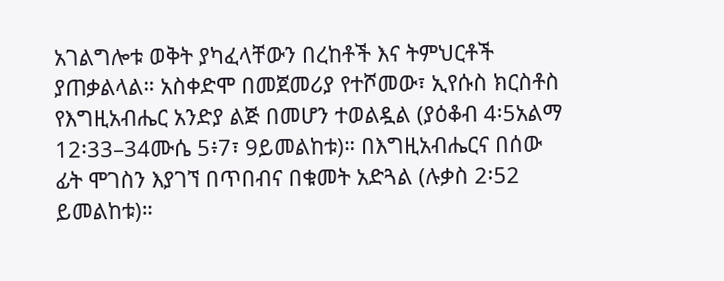አገልግሎቱ ወቅት ያካፈላቸውን በረከቶች እና ትምህርቶች ያጠቃልላል። አስቀድሞ በመጀመሪያ የተሾመው፣ ኢየሱስ ክርስቶስ የእግዚአብሔር አንድያ ልጅ በመሆን ተወልዷል (ያዕቆብ 4፡5አልማ 12፡33–34ሙሴ 5፥7፣ 9ይመልከቱ)። በእግዚአብሔርና በሰው ፊት ሞገስን እያገኘ በጥበብና በቁመት አድጓል (ሉቃስ 2፡52 ይመልከቱ)።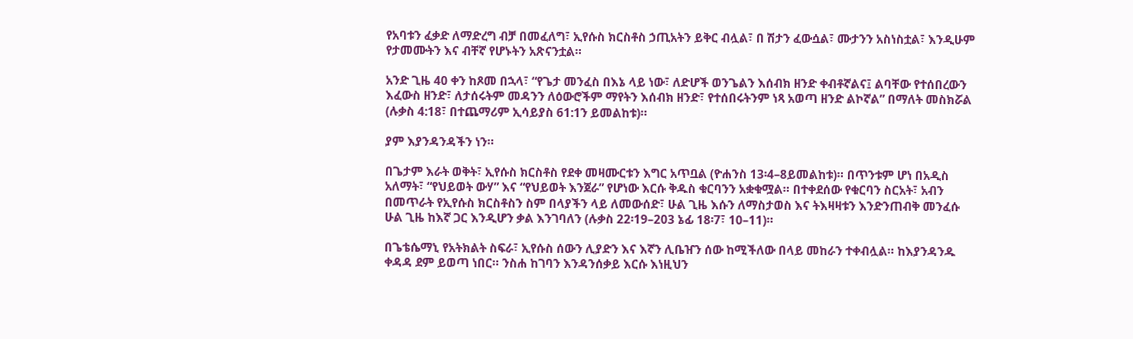የአባቱን ፈቃድ ለማድረግ ብቻ በመፈለግ፣ ኢየሱስ ክርስቶስ ኃጢአትን ይቅር ብሏል፣ በ ሽታን ፈውሷል፣ ሙታንን አስነስቷል፣ እንዲሁም የታመሙትን እና ብቸኛ የሆኑትን አጽናንቷል።

አንድ ጊዜ 40 ቀን ከጾመ በኋላ፣ “የጌታ መንፈስ በእኔ ላይ ነው፣ ለድሆች ወንጌልን እሰብክ ዘንድ ቀብቶኛልና፤ ልባቸው የተሰበረውን እፈውስ ዘንድ፣ ለታሰሩትም መዳንን ለዕውሮችም ማየትን እሰብክ ዘንድ፣ የተሰበሩትንም ነጻ አወጣ ዘንድ ልኮኛል” በማለት መስክሯል (ሉቃስ 4:18፣ በተጨማሪም ኢሳይያስ 61:1ን ይመልከቱ)።

ያም እያንዳንዳችን ነን።

በጌታም እራት ወቅት፣ ኢየሱስ ክርስቶስ የደቀ መዛሙርቱን እግር አጥቧል (ዮሐንስ 13፡4–8ይመልከቱ)። በጥንቱም ሆነ በአዲስ አለማት፣ “የህይወት ውሃ” እና “የህይወት እንጀራ” የሆነው እርሱ ቅዱስ ቁርባንን አቋቁሟል። በተቀደሰው የቁርባን ስርአት፣ አብን በመጥራት የኢየሱስ ክርስቶስን ስም በላያችን ላይ ለመውሰድ፣ ሁል ጊዜ እሱን ለማስታወስ እና ትእዛዛቱን እንድንጠብቅ መንፈሱ ሁል ጊዜ ከእኛ ጋር እንዲሆን ቃል እንገባለን (ሉቃስ 22፡19–203 ኔፊ 18፡7፣ 10–11)።

በጌቴሴማኒ የአትክልት ስፍራ፣ ኢየሱስ ሰውን ሊያድን እና እኛን ሊቤዠን ሰው ከሚችለው በላይ መከራን ተቀብሏል። ከእያንዳንዱ ቀዳዳ ደም ይወጣ ነበር። ንስሐ ከገባን እንዳንሰቃይ እርሱ እነዚህን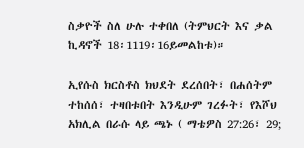ስቃዮች ስለ ሁሉ ተቀበለ (ትምህርት እና ቃል ኪዳኖች 18፡1119፡16ይመልከቱ)።

ኢየሱስ ክርስቶስ ክህደት ደረሰበት፣ በሐሰትም ተከሰሰ፣ ተዛበቱበት እንዲሁም ገረፉት፣ የእሾህ አክሊል በራሱ ላይ ጫኑ ( ማቴዎስ 27:26፣ 29;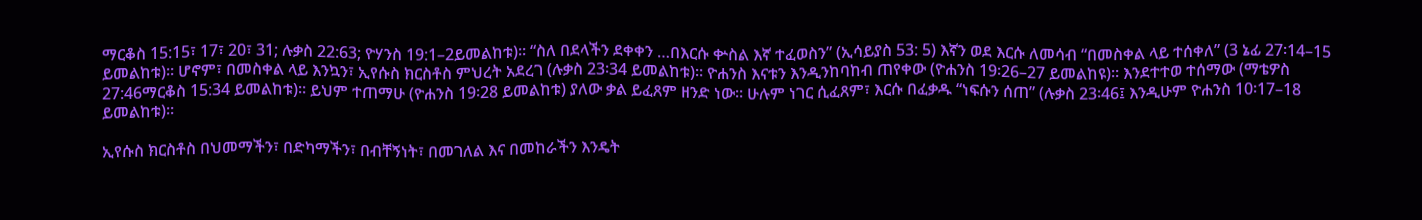ማርቆስ 15:15፣ 17፣ 20፣ 31; ሉቃስ 22:63; ዮሃንስ 19:1–2ይመልከቱ)። “ስለ በደላችን ደቀቀን …በእርሱ ቍስል እኛ ተፈወስን” (ኢሳይያስ 53: 5) እኛን ወደ እርሱ ለመሳብ “በመስቀል ላይ ተሰቀለ” (3 ኔፊ 27፡14–15 ይመልከቱ)። ሆኖም፣ በመስቀል ላይ እንኳን፣ ኢየሱስ ክርስቶስ ምህረት አደረገ (ሉቃስ 23፡34 ይመልከቱ)። ዮሐንስ እናቱን እንዲንከባከብ ጠየቀው (ዮሐንስ 19፡26–27 ይመልከዩ)። እንደተተወ ተሰማው (ማቴዎስ 27:46ማርቆስ 15:34 ይመልከቱ)። ይህም ተጠማሁ (ዮሐንስ 19፡28 ይመልከቱ) ያለው ቃል ይፈጸም ዘንድ ነው። ሁሉም ነገር ሲፈጸም፣ እርሱ በፈቃዱ “ነፍሱን ሰጠ” (ሉቃስ 23፡46፤ እንዲሁም ዮሐንስ 10፡17–18 ይመልከቱ)።

ኢየሱስ ክርስቶስ በህመማችን፣ በድካማችን፣ በብቸኝነት፣ በመገለል እና በመከራችን እንዴት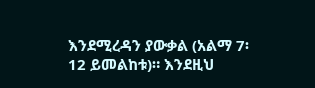እንደሚረዳን ያውቃል (አልማ 7፡12 ይመልከቱ)። እንደዚህ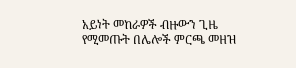አይነት መከራዎች ብዙውን ጊዜ የሚመጡት በሌሎች ምርጫ መዘዝ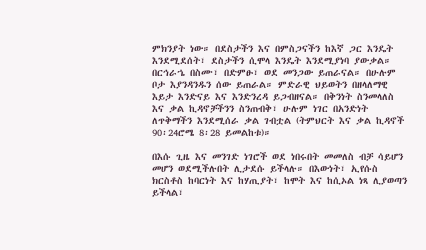ምክንያት ነው። በደስታችን እና በምስጋናችን ከእኛ ጋር እንዴት እንደሚደሰት፣ ደስታችን ሲሞላ እንዴት እንደሚያነባ ያውቃል። በርኅራኄ በስሙ፣ በድምፁ፣ ወደ መንጋው ይጠራናል። በሁሉም ቦታ እያንዳንዱን ሰው ይጠራል። ምድራዊ ህይወትን በዘላለማዊ እይታ እንድናይ እና እንድንረዳ ይጋብዘናል። በቅንነት ስንመላለስ እና ቃል ኪዳኖቻችንን ስንጠብቅ፣ ሁሉም ነገር በአንድነት ለጥቅማችን እንደሚሰራ ቃል ገብቷል (ትምህርት እና ቃል ኪዳኖች 90፡24ሮሜ 8፡28 ይመልከቱ)።

በእሱ ጊዜ እና መንገድ ነገሮች ወደ ነበሩበት መመለስ ብቻ ሳይሆን መሆን ወደሚችሉበት ሊታደሱ ይችላሉ። በእውነት፣ ኢየሱስ ክርስቶስ ከባርነት እና ከሃጢያት፣ ከሞት እና ከሲኦል ነጻ ሊያወጣን ይችላል፣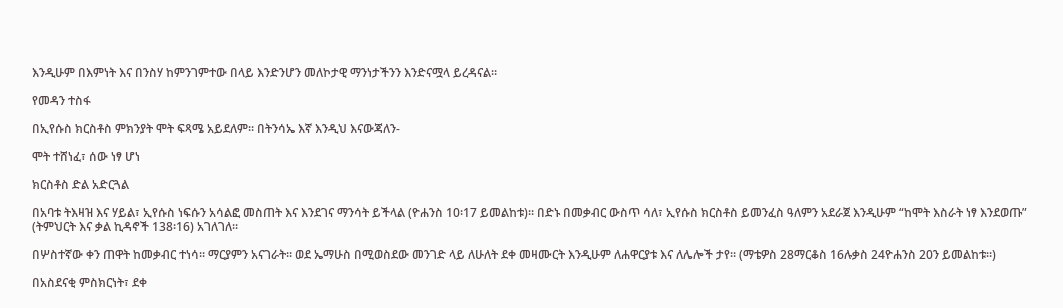እንዲሁም በእምነት እና በንስሃ ከምንገምተው በላይ እንድንሆን መለኮታዊ ማንነታችንን እንድናሟላ ይረዳናል።

የመዳን ተስፋ

በኢየሱስ ክርስቶስ ምክንያት ሞት ፍጻሜ አይደለም። በትንሳኤ እኛ እንዲህ እናውጃለን-

ሞት ተሸነፈ፣ ሰው ነፃ ሆነ

ክርስቶስ ድል አድርጓል

በአባቱ ትእዛዝ እና ሃይል፣ ኢየሱስ ነፍሱን አሳልፎ መስጠት እና እንደገና ማንሳት ይችላል (ዮሐንስ 10፡17 ይመልከቱ)። በድኑ በመቃብር ውስጥ ሳለ፣ ኢየሱስ ክርስቶስ ይመንፈስ ዓለምን አደራጀ እንዲሁም “ከሞት እስራት ነፃ እንደወጡ” (ትምህርት እና ቃል ኪዳኖች 138፡16) አገለገለ።

በሦስተኛው ቀን ጠዋት ከመቃብር ተነሳ። ማርያምን አናገራት። ወደ ኤማሁስ በሚወስደው መንገድ ላይ ለሁለት ደቀ መዛሙርት እንዲሁም ለሐዋርያቱ እና ለሌሎች ታየ። (ማቴዎስ 28ማርቆስ 16ሉቃስ 24ዮሐንስ 20ን ይመልከቱ።)

በአስደናቂ ምስክርነት፣ ደቀ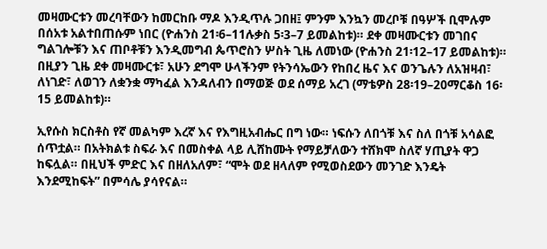መዛሙርቱን መረባቸውን ከመርከቡ ማዶ እንዲጥሉ ጋበዘ፤ ምንም እንኳን መረቦቹ በዓሦች ቢሞሉም በሰአቱ አልተበጠሱም ነበር (ዮሐንስ 21፡6–11ሉቃስ 5፡3–7 ይመልከቱ)። ደቀ መዛሙርቱን መገበና ግልገሎቹን እና ጠቦቶቹን እንዲመግብ ጴጥሮስን ሦስት ጊዜ ለመነው (ዮሐንስ 21፡12–17 ይመልከቱ)። በዚያን ጊዜ ደቀ መዛሙርቱ፣ አሁን ደግሞ ሁላችንም የትንሳኤውን የከበረ ዜና እና ወንጌሉን ለአዝዛብ፣ ለነገድ፣ ለወገን ለቋንቋ ማካፈል እንዳለብን በማወጅ ወደ ሰማይ አረገ (ማቴዎስ 28፡19–20ማርቆስ 16፡15 ይመልከቱ)።

ኢየሱስ ክርስቶስ የኛ መልካም እረኛ እና የእግዚአብሔር በግ ነው። ነፍሱን ለበጎቹ እና ስለ በጎቹ አሳልፎ ሰጥቷል። በአትክልቱ ስፍራ እና በመስቀል ላይ ሊሸከሙት የማይቻለውን ተሸክሞ ስለኛ ሃጢያት ዋጋ ከፍሏል። በዚህች ምድር እና በዘለአለም፣ “ሞት ወደ ዘላለም የሚወስደውን መንገድ እንዴት እንደሚከፍት” በምሳሌ ያሳየናል።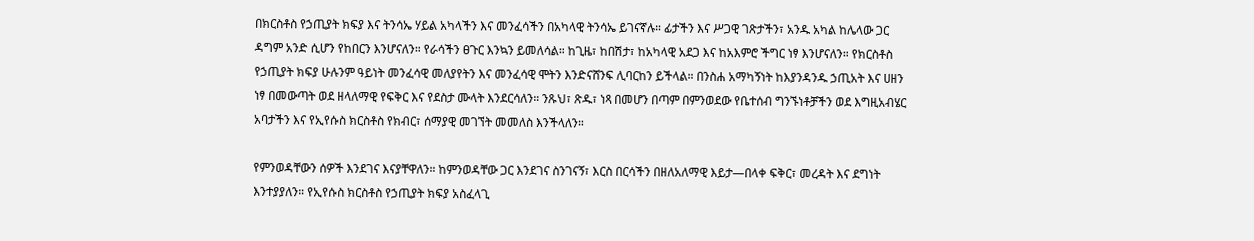በክርስቶስ የኃጢያት ክፍያ እና ትንሳኤ ሃይል አካላችን እና መንፈሳችን በአካላዊ ትንሳኤ ይገናኛሉ። ፊታችን እና ሥጋዊ ገጽታችን፣ አንዱ አካል ከሌላው ጋር ዳግም አንድ ሲሆን የከበርን እንሆናለን። የራሳችን ፀጉር እንኳን ይመለሳል። ከጊዜ፣ ከበሽታ፣ ከአካላዊ አደጋ እና ከአእምሮ ችግር ነፃ እንሆናለን። የክርስቶስ የኃጢያት ክፍያ ሁሉንም ዓይነት መንፈሳዊ መለያየትን እና መንፈሳዊ ሞትን እንድናሸንፍ ሊባርከን ይችላል። በንስሐ አማካኝነት ከእያንዳንዱ ኃጢአት እና ሀዘን ነፃ በመውጣት ወደ ዘላለማዊ የፍቅር እና የደስታ ሙላት እንደርሳለን። ንጹህ፣ ጽዱ፣ ነጻ በመሆን በጣም በምንወደው የቤተሰብ ግንኙነቶቻችን ወደ እግዚአብሄር አባታችን እና የኢየሱስ ክርስቶስ የክብር፣ ሰማያዊ መገኘት መመለስ እንችላለን።

የምንወዳቸውን ሰዎች እንደገና እናያቸዋለን። ከምንወዳቸው ጋር እንደገና ስንገናኝ፣ እርስ በርሳችን በዘለአለማዊ እይታ—በላቀ ፍቅር፣ መረዳት እና ደግነት እንተያያለን። የኢየሱስ ክርስቶስ የኃጢያት ክፍያ አስፈላጊ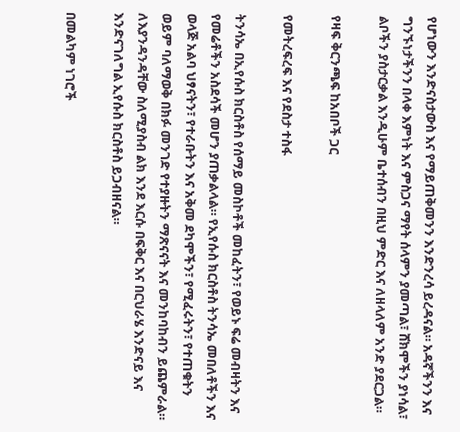የሆነውን እንድናስታውስ እና የማይጠቅመንን እንድንረሳ ይረዳናል። አዳኛችንን እና ግንኙነታችንን በላቀ እምነት እና ምስጋና ማየት ሰላምን ያመጣል፣ ሸክሞችን ያነሳል፣ ልቦችን ያስታርቃል እንዲሁም ቤተሰብን በዚህ ምድር እና ለዘላለም አንድ ያደርጋል።

የዛፍ ቅርንጫፍ ከአበቦች ጋር

የመትረፍረፍ እና የደስታ ተስፋ

ትንሳኤ በኢየሱስ ክርስቶስ የሰማይ መስኮቶች መከፈትን፣ የወይኑ ፍሬ መብዛትን እና የመሬቶችን አስደሳች መሆን ያጠቃልላል። የኢየሱስ ክርስቶስ ትንሳኤ መበለቶችን እና ወላጅ አልባ ህፃናትን፣ የተራቡትን እና አቅመ ደካሞችን፣ የሚፈሩትን፣ የተጠቁትን ወይም ባለማወቅ በክፉ መንገድ የተያዙትን ማጽናናት እና መንከባከብን ይጨምራል። ለእያንዳንዳቸው ስለሚያስብ ልክ እንደ እርሱ በፍቅር እና በርህራሄ እንድናይ እና እንድናገለግል ኢየሱስ ክርስቶስ ይጋብዘናል።

በመልካም ነገሮች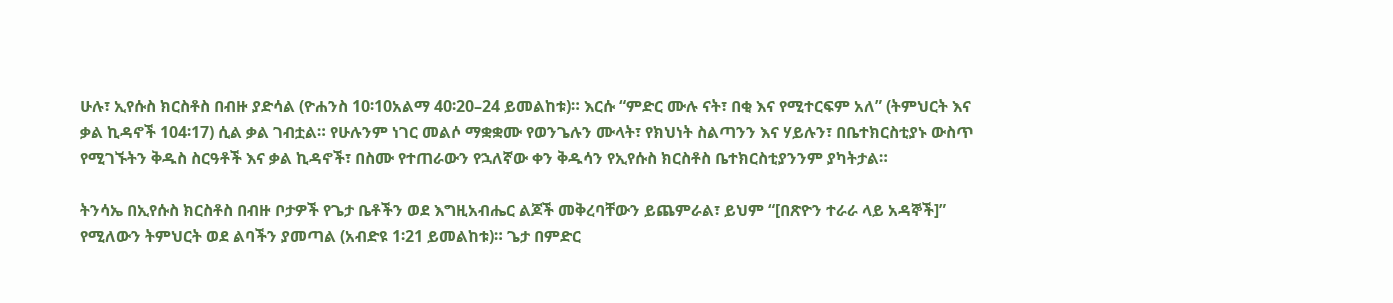ሁሉ፣ ኢየሱስ ክርስቶስ በብዙ ያድሳል (ዮሐንስ 10፡10አልማ 40፡20–24 ይመልከቱ)። እርሱ “ምድር ሙሉ ናት፣ በቂ እና የሚተርፍም አለ” (ትምህርት እና ቃል ኪዳኖች 104፡17) ሲል ቃል ገብቷል። የሁሉንም ነገር መልሶ ማቋቋሙ የወንጌሉን ሙላት፣ የክህነት ስልጣንን እና ሃይሉን፣ በቤተክርስቲያኑ ውስጥ የሚገኙትን ቅዱስ ስርዓቶች እና ቃል ኪዳኖች፣ በስሙ የተጠራውን የኋለኛው ቀን ቅዱሳን የኢየሱስ ክርስቶስ ቤተክርስቲያንንም ያካትታል።

ትንሳኤ በኢየሱስ ክርስቶስ በብዙ ቦታዎች የጌታ ቤቶችን ወደ እግዚአብሔር ልጆች መቅረባቸውን ይጨምራል፣ ይህም “[በጽዮን ተራራ ላይ አዳኞች]” የሚለውን ትምህርት ወደ ልባችን ያመጣል (አብድዩ 1፡21 ይመልከቱ)። ጌታ በምድር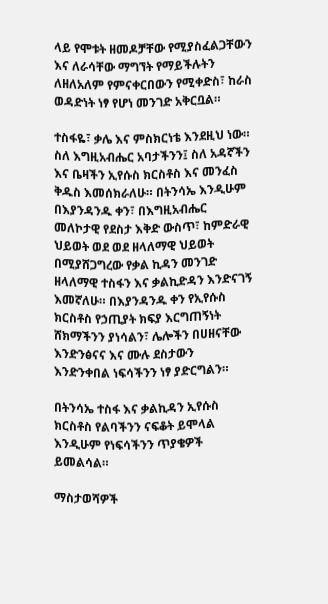ላይ የሞቱት ዘመዶቻቸው የሚያስፈልጋቸውን እና ለራሳቸው ማግኘት የማይችሉትን ለዘለአለም የምናቀርበውን የሚቀድስ፣ ከራስ ወዳድነት ነፃ የሆነ መንገድ አቅርቧል።

ተስፋዬ፣ ቃሌ እና ምስክርነቴ እንደዚህ ነው። ስለ እግዚአብሔር አባታችንን፤ ስለ አዳኛችን እና ቤዛችን ኢየሱስ ክርስቶስ እና መንፈስ ቅዱስ እመሰክራለሁ። በትንሳኤ እንዲሁም በእያንዳንዱ ቀን፣ በእግዚአብሔር መለኮታዊ የደስታ እቅድ ውስጥ፣ ከምድራዊ ህይወት ወደ ወደ ዘላለማዊ ህይወት በሚያሸጋግረው የቃል ኪዳን መንገድ ዘላለማዊ ተስፋን እና ቃልኪድዳን እንድናገኝ እመኛለሁ። በእያንዳንዱ ቀን የኢየሱስ ክርስቶስ የኃጢያት ክፍያ እርግጠኝነት ሸክማችንን ያነሳልን፣ ሌሎችን በሀዘናቸው እንድንፅናና እና ሙሉ ደስታውን እንድንቀበል ነፍሳችንን ነፃ ያድርግልን።

በትንሳኤ ተስፋ እና ቃልኪዳን ኢየሱስ ክርስቶስ የልባችንን ናፍቆት ይሞላል እንዲሁም የነፍሳችንን ጥያቄዎች ይመልሳል።

ማስታወሻዎች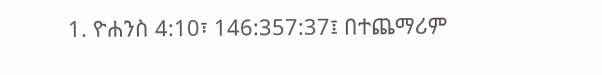1. ዮሐንስ 4:10፣ 146:357:37፤ በተጨማሪም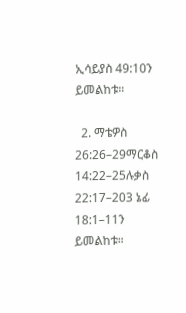ኢሳይያስ 49:10ን ይመልከቱ።

  2. ማቴዎስ 26:26–29ማርቆስ 14:22–25ሉቃስ 22:17–203 ኔፊ 18:1–11ን ይመልከቱ።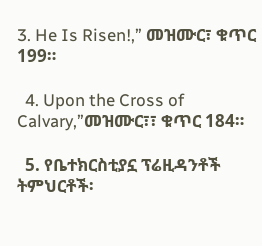3. He Is Risen!,” መዝሙር፣ ቁጥር 199።

  4. Upon the Cross of Calvary,”መዝሙር፣፣ ቁጥር 184።

  5. የቤተክርስቲያኗ ፕሬዚዳንቶች ትምህርቶች፡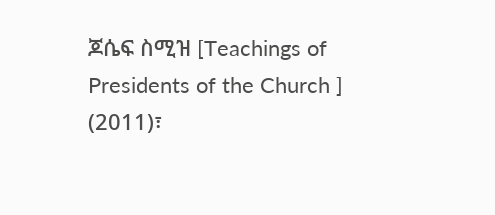ጆሴፍ ስሚዝ [Teachings of Presidents of the Church ] (2011)፣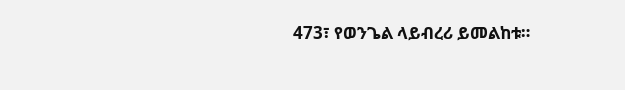473፣ የወንጌል ላይብረሪ ይመልከቱ።